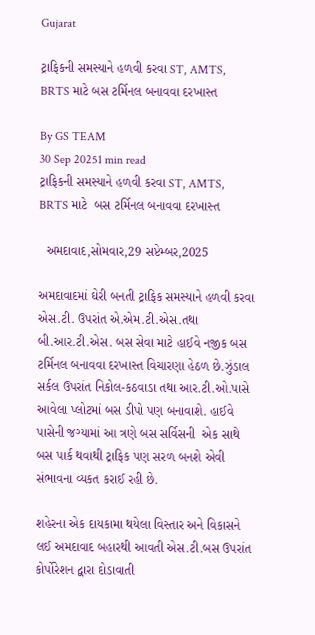Gujarat

ટ્રાફિકની સમસ્યાને હળવી કરવા ST, AMTS, BRTS માટે બસ ટર્મિનલ બનાવવા દરખાસ્ત

By GS TEAM
30 Sep 20251 min read
ટ્રાફિકની સમસ્યાને હળવી કરવા ST, AMTS, BRTS માટે  બસ ટર્મિનલ બનાવવા દરખાસ્ત

  અમદાવાદ,સોમવાર,29 સપ્ટેમ્બર,2025

અમદાવાદમાં ઘેરી બનતી ટ્રાફિક સમસ્યાને હળવી કરવા એસ.ટી. ઉપરાંત એ.એમ.ટી.એસ.તથા બી.આર.ટી.એસ. બસ સેવા માટે હાઈવે નજીક બસ ટર્મિનલ બનાવવા દરખાસ્ત વિચારણા હેઠળ છે.ઝુંડાલ સર્કલ ઉપરાંત નિકોલ-કઠવાડા તથા આર.ટી.ઓ.પાસે આવેલા પ્લોટમાં બસ ડીપો પણ બનાવાશે. હાઈવે પાસેની જગ્યામાં આ ત્રણે બસ સર્વિસની  એક સાથે બસ પાર્ક થવાથી ટ્રાફિક પણ સરળ બનશે એવી સંભાવના વ્યકત કરાઈ રહી છે.

શહેરના એક દાયકામા થયેલા વિસ્તાર અને વિકાસને લઈ અમદાવાદ બહારથી આવતી એસ.ટી.બસ ઉપરાંત કોર્પોરેશન દ્વારા દોડાવાતી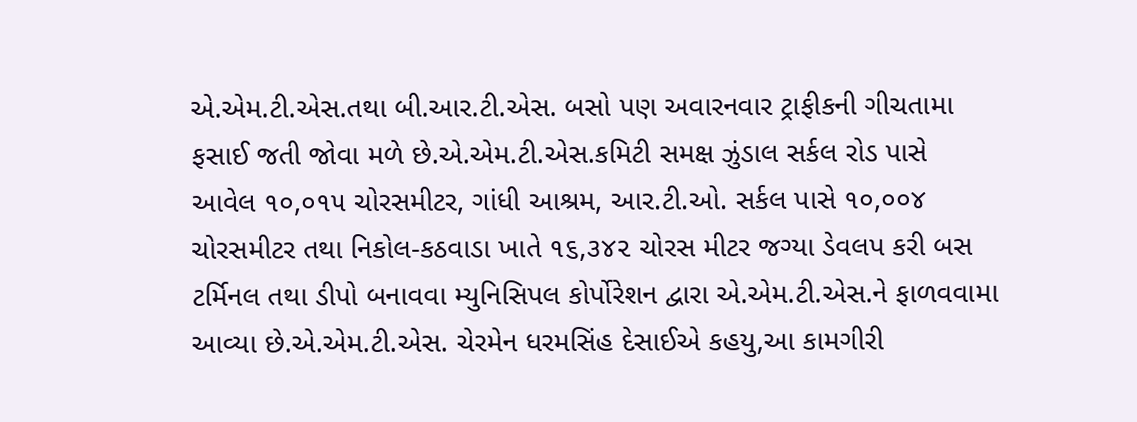એ.એમ.ટી.એસ.તથા બી.આર.ટી.એસ. બસો પણ અવારનવાર ટ્રાફીકની ગીચતામા ફસાઈ જતી જોવા મળે છે.એ.એમ.ટી.એસ.કમિટી સમક્ષ ઝુંડાલ સર્કલ રોડ પાસે આવેલ ૧૦,૦૧૫ ચોરસમીટર, ગાંધી આશ્રમ, આર.ટી.ઓ. સર્કલ પાસે ૧૦,૦૦૪ ચોરસમીટર તથા નિકોલ-કઠવાડા ખાતે ૧૬,૩૪૨ ચોરસ મીટર જગ્યા ડેવલપ કરી બસ ટર્મિનલ તથા ડીપો બનાવવા મ્યુનિસિપલ કોર્પોરેશન દ્વારા એ.એમ.ટી.એસ.ને ફાળવવામા આવ્યા છે.એ.એમ.ટી.એસ. ચેરમેન ધરમસિંહ દેસાઈએ કહયુ,આ કામગીરી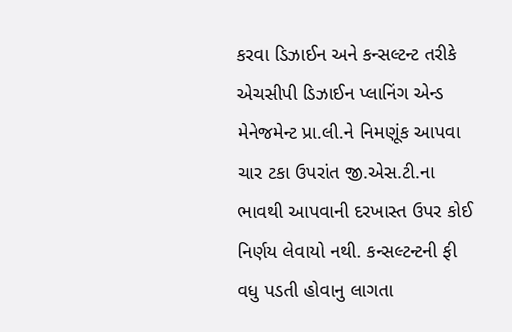કરવા ડિઝાઈન અને કન્સલ્ટન્ટ તરીકે એચસીપી ડિઝાઈન પ્લાનિંગ એન્ડ મેનેજમેન્ટ પ્રા.લી.ને નિમણૂંક આપવા ચાર ટકા ઉપરાંત જી.એસ.ટી.ના ભાવથી આપવાની દરખાસ્ત ઉપર કોઈ નિર્ણય લેવાયો નથી. કન્સલ્ટન્ટની ફી  વધુ પડતી હોવાનુ લાગતા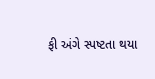ફી અંગે સ્પષ્ટતા થયા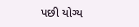પછી યોગ્ય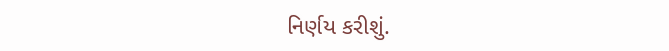નિર્ણય કરીશું.